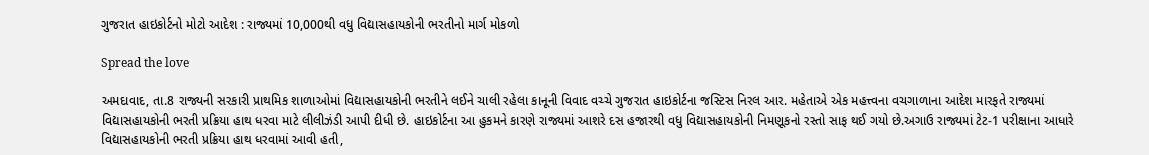ગુજરાત હાઇકોર્ટનો મોટો આદેશ : રાજ્યમાં 10,000થી વધુ વિદ્યાસહાયકોની ભરતીનો માર્ગ મોકળો

Spread the love

અમદાવાદ, તા.8 રાજ્યની સરકારી પ્રાથમિક શાળાઓમાં વિદ્યાસહાયકોની ભરતીને લઈને ચાલી રહેલા કાનૂની વિવાદ વચ્ચે ગુજરાત હાઇકોર્ટના જસ્ટિસ નિરલ આર. મહેતાએ એક મહત્ત્વના વચગાળાના આદેશ મારફતે રાજ્યમાં વિદ્યાસહાયકોની ભરતી પ્રક્રિયા હાથ ધરવા માટે લીલીઝંડી આપી દીધી છે. હાઇકોર્ટના આ હુકમને કારણે રાજ્યમાં આશરે દસ હજારથી વધુ વિદ્યાસહાયકોની નિમણૂકનો રસ્તો સાફ થઈ ગયો છે.અગાઉ રાજ્યમાં ટેટ-1 પરીક્ષાના આધારે વિદ્યાસહાયકોની ભરતી પ્રક્રિયા હાથ ધરવામાં આવી હતી,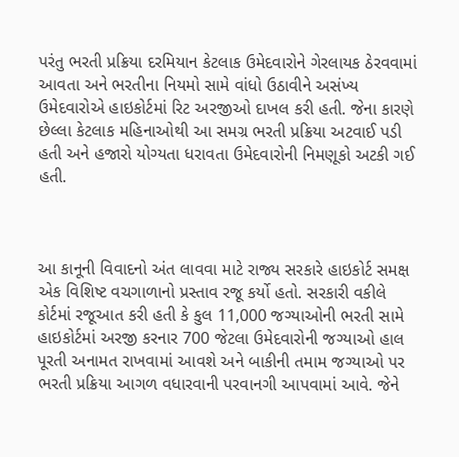પરંતુ ભરતી પ્રક્રિયા દરમિયાન કેટલાક ઉમેદવારોને ગેરલાયક ઠેરવવામાં આવતા અને ભરતીના નિયમો સામે વાંધો ઉઠાવીને અસંખ્ય ઉમેદવારોએ હાઇકોર્ટમાં રિટ અરજીઓ દાખલ કરી હતી. જેના કારણે છેલ્લા કેટલાક મહિનાઓથી આ સમગ્ર ભરતી પ્રક્રિયા અટવાઈ પડી હતી અને હજારો યોગ્યતા ધરાવતા ઉમેદવારોની નિમણૂકો અટકી ગઈ હતી.



આ કાનૂની વિવાદનો અંત લાવવા માટે રાજ્ય સરકારે હાઇકોર્ટ સમક્ષ એક વિશિષ્ટ વચગાળાનો પ્રસ્તાવ રજૂ કર્યો હતો. સરકારી વકીલે કોર્ટમાં રજૂઆત કરી હતી કે કુલ 11,000 જગ્યાઓની ભરતી સામે હાઇકોર્ટમાં અરજી કરનાર 700 જેટલા ઉમેદવારોની જગ્યાઓ હાલ પૂરતી અનામત રાખવામાં આવશે અને બાકીની તમામ જગ્યાઓ પર ભરતી પ્રક્રિયા આગળ વધારવાની પરવાનગી આપવામાં આવે. જેને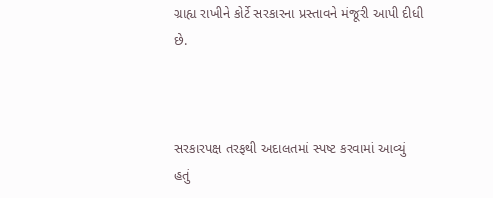ગ્રાહ્ય રાખીને કોર્ટે સરકારના પ્રસ્તાવને મંજૂરી આપી દીધી છે.



સરકારપક્ષ તરફથી અદાલતમાં સ્પષ્ટ કરવામાં આવ્યું હતું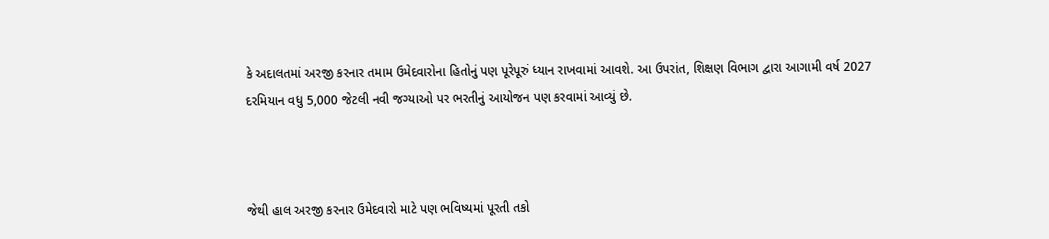કે અદાલતમાં અરજી કરનાર તમામ ઉમેદવારોના હિતોનું પણ પૂરેપૂરું ધ્યાન રાખવામાં આવશે. આ ઉપરાંત, શિક્ષણ વિભાગ દ્વારા આગામી વર્ષ 2027 દરમિયાન વધુ 5,000 જેટલી નવી જગ્યાઓ પર ભરતીનું આયોજન પણ કરવામાં આવ્યું છે.



જેથી હાલ અરજી કરનાર ઉમેદવારો માટે પણ ભવિષ્યમાં પૂરતી તકો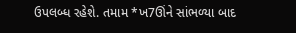ઉપલબ્ધ રહેશે. તમામ *ખ7ઊંને સાંભળ્યા બાદ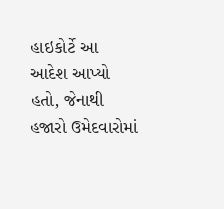હાઇકોર્ટે આ આદેશ આપ્યો હતો, જેનાથી હજારો ઉમેદવારોમાં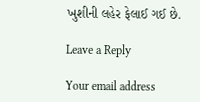ખુશીની લહેર ફેલાઈ ગઈ છે.

Leave a Reply

Your email address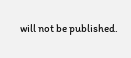will not be published.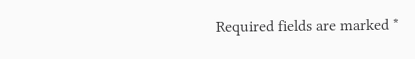Required fields are marked *